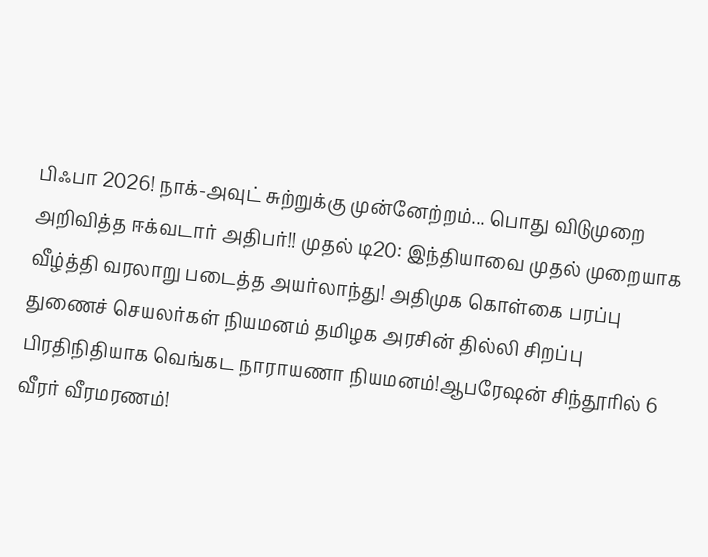பிஃபா 2026! நாக்-அவுட் சுற்றுக்கு முன்னேற்றம்... பொது விடுமுறை அறிவித்த ஈக்வடார் அதிபர்!! முதல் டி20: இந்தியாவை முதல் முறையாக வீழ்த்தி வரலாறு படைத்த அயர்லாந்து! அதிமுக கொள்கை பரப்பு துணைச் செயலர்கள் நியமனம் தமிழக அரசின் தில்லி சிறப்பு பிரதிநிதியாக வெங்கட நாராயணா நியமனம்!ஆபரேஷன் சிந்தூரில் 6 வீரர் வீரமரணம்!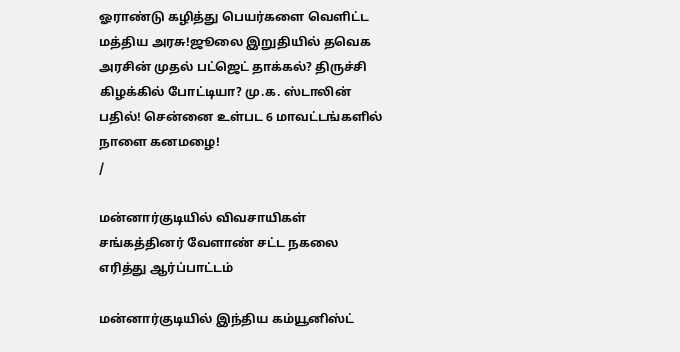ஓராண்டு கழித்து பெயர்களை வெளிட்ட மத்திய அரசு!ஜூலை இறுதியில் தவெக அரசின் முதல் பட்ஜெட் தாக்கல்? திருச்சி கிழக்கில் போட்டியா? மு.க. ஸ்டாலின் பதில்! சென்னை உள்பட 6 மாவட்டங்களில் நாளை கனமழை!
/

மன்னார்குடியில் விவசாயிகள் சங்கத்தினர் வேளாண் சட்ட நகலை எரித்து ஆர்ப்பாட்டம்

மன்னார்குடியில் இந்திய கம்யூனிஸ்ட்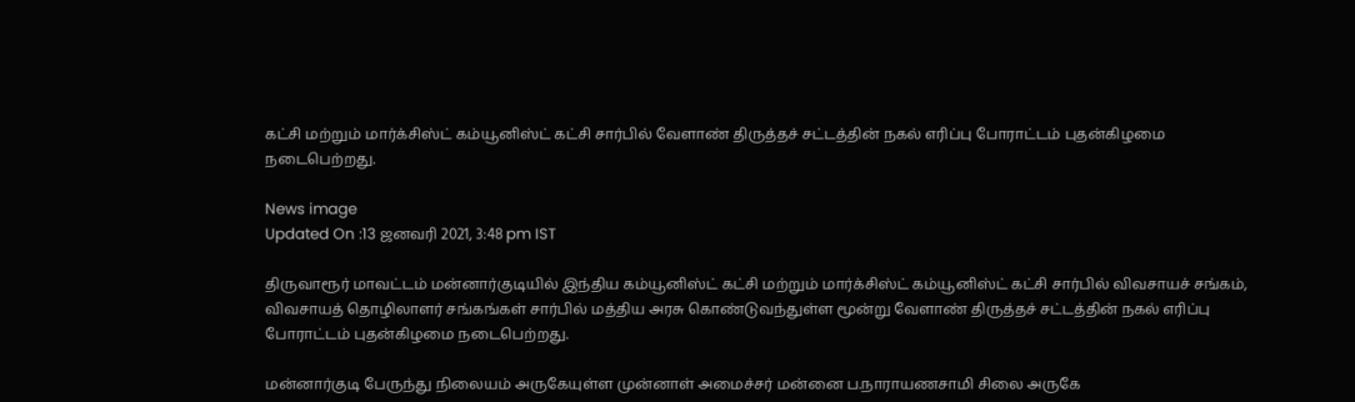கட்சி மற்றும் மார்க்சிஸ்ட் கம்யூனிஸ்ட் கட்சி சார்பில் வேளாண் திருத்தச் சட்டத்தின் நகல் எரிப்பு போராட்டம் புதன்கிழமை நடைபெற்றது.

News image
Updated On :13 ஜனவரி 2021, 3:48 pm IST

திருவாரூர் மாவட்டம் மன்னார்குடியில் இந்திய கம்யூனிஸ்ட் கட்சி மற்றும் மார்க்சிஸ்ட் கம்யூனிஸ்ட் கட்சி சார்பில் விவசாயச் சங்கம், விவசாயத் தொழிலாளர் சங்கங்கள் சார்பில் மத்திய அரசு கொண்டுவந்துள்ள மூன்று வேளாண் திருத்தச் சட்டத்தின் நகல் எரிப்பு போராட்டம் புதன்கிழமை நடைபெற்றது.

மன்னார்குடி பேருந்து நிலையம் அருகேயுள்ள முன்னாள் அமைச்சர் மன்னை ப.நாராயணசாமி சிலை அருகே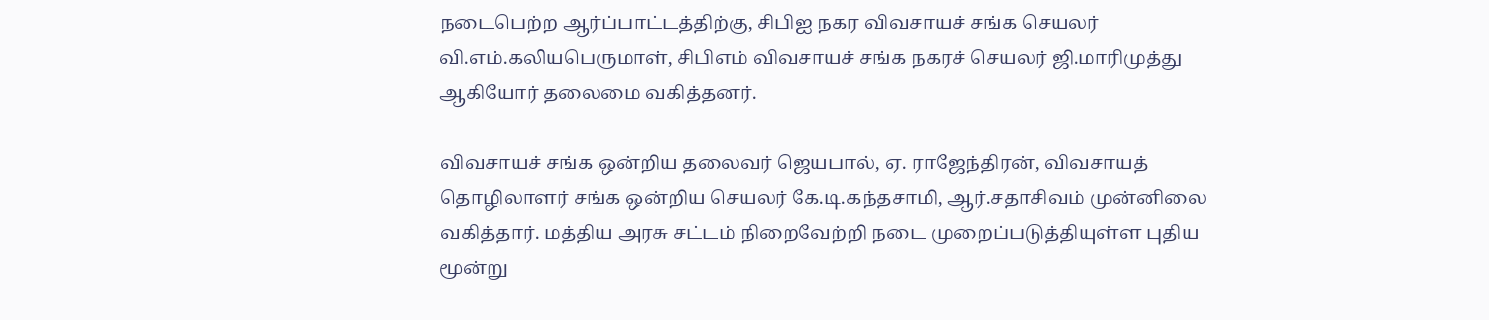நடைபெற்ற ஆர்ப்பாட்டத்திற்கு, சிபிஐ நகர விவசாயச் சங்க செயலர் வி.எம்.கலியபெருமாள், சிபிஎம் விவசாயச் சங்க நகரச் செயலர் ஜி.மாரிமுத்து ஆகியோர் தலைமை வகித்தனர்.

விவசாயச் சங்க ஒன்றிய தலைவர் ஜெயபால், ஏ. ராஜேந்திரன், விவசாயத் தொழிலாளர் சங்க ஒன்றிய செயலர் கே.டி.கந்தசாமி, ஆர்.சதாசிவம் முன்னிலை வகித்தார். மத்திய அரசு சட்டம் நிறைவேற்றி நடை முறைப்படுத்தியுள்ள புதிய மூன்று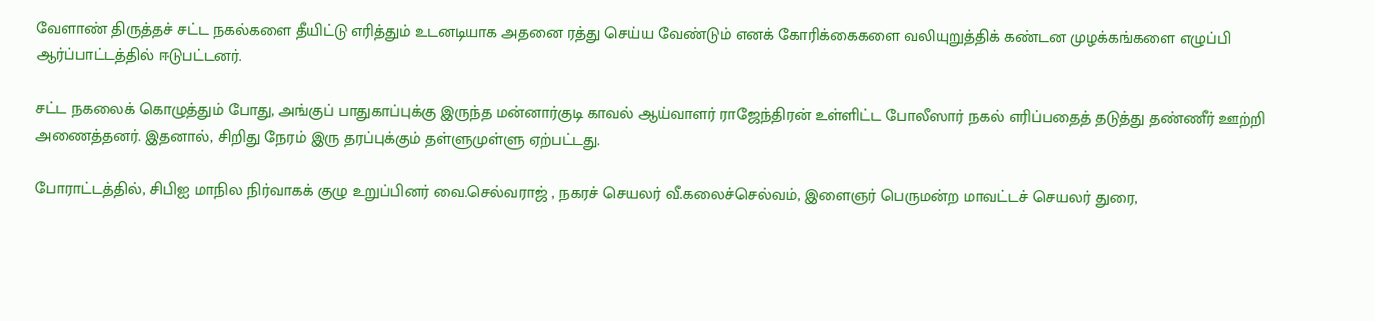வேளாண் திருத்தச் சட்ட நகல்களை தீயிட்டு எரித்தும் உடனடியாக அதனை ரத்து செய்ய வேண்டும் எனக் கோரிக்கைகளை வலியுறுத்திக் கண்டன முழக்கங்களை எழுப்பி ஆர்ப்பாட்டத்தில் ஈடுபட்டனர்.

சட்ட நகலைக் கொழுத்தும் போது, அங்குப் பாதுகாப்புக்கு இருந்த மன்னார்குடி காவல் ஆய்வாளர் ராஜேந்திரன் உள்ளிட்ட போலீஸார் நகல் எரிப்பதைத் தடுத்து தண்ணீர் ஊற்றி அணைத்தனர். இதனால், சிறிது நேரம் இரு தரப்புக்கும் தள்ளுமுள்ளு ஏற்பட்டது.

போராட்டத்தில், சிபிஐ மாநில நிர்வாகக் குழு உறுப்பினர் வை.செல்வராஜ் , நகரச் செயலர் வீ.கலைச்செல்வம், இளைஞர் பெருமன்ற மாவட்டச் செயலர் துரை,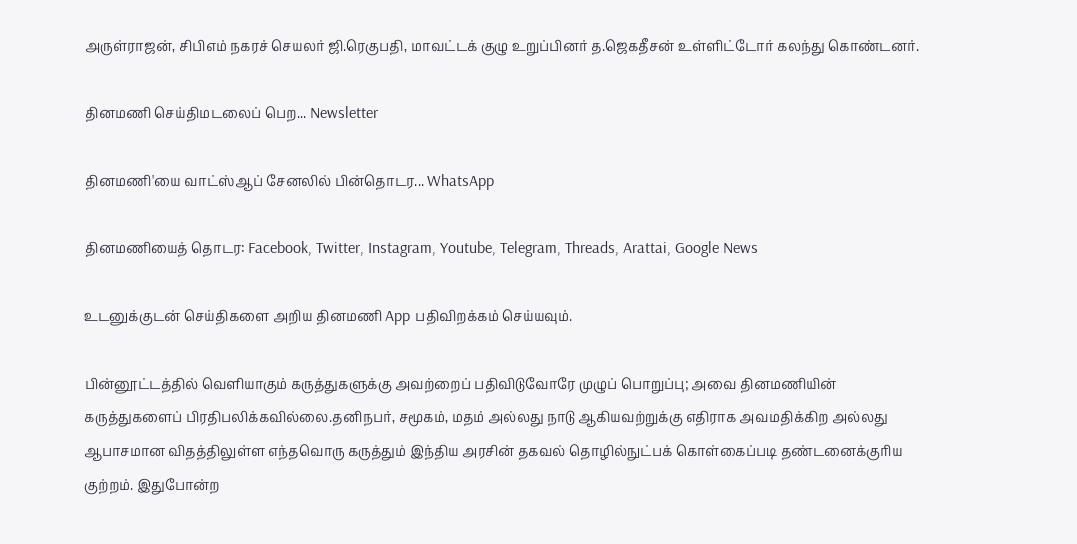அருள்ராஜன், சிபிஎம் நகரச் செயலர் ஜி.ரெகுபதி, மாவட்டக் குழு உறுப்பினர் த.ஜெகதீசன் உள்ளிட்டோர் கலந்து கொண்டனர்.

தினமணி செய்திமடலைப் பெற... Newsletter

தினமணி'யை வாட்ஸ்ஆப் சேனலில் பின்தொடர... WhatsApp

தினமணியைத் தொடர: Facebook, Twitter, Instagram, Youtube, Telegram, Threads, Arattai, Google News

உடனுக்குடன் செய்திகளை அறிய தினமணி App பதிவிறக்கம் செய்யவும்.

பின்னூட்டத்தில் வெளியாகும் கருத்துகளுக்கு அவற்றைப் பதிவிடுவோரே முழுப் பொறுப்பு; அவை தினமணியின் கருத்துகளைப் பிரதிபலிக்கவில்லை.தனிநபர், சமூகம், மதம் அல்லது நாடு ஆகியவற்றுக்கு எதிராக அவமதிக்கிற அல்லது ஆபாசமான விதத்திலுள்ள எந்தவொரு கருத்தும் இந்திய அரசின் தகவல் தொழில்நுட்பக் கொள்கைப்படி தண்டனைக்குரிய குற்றம். இதுபோன்ற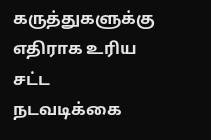கருத்துகளுக்கு எதிராக உரிய சட்ட நடவடிக்கை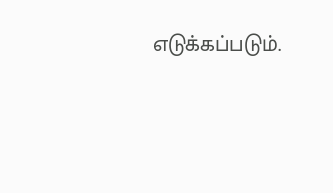எடுக்கப்படும்.